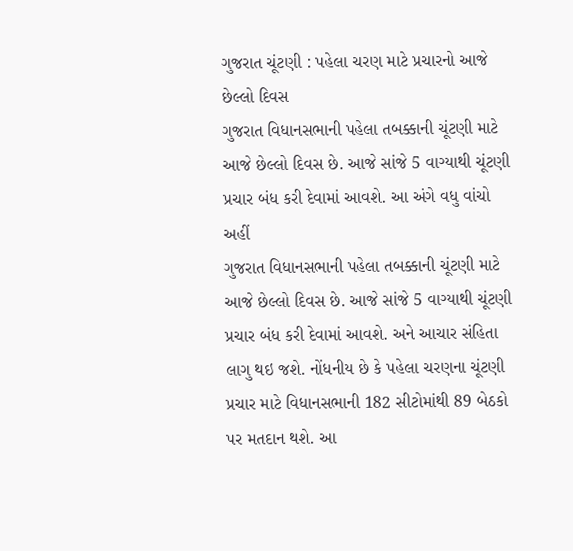ગુજરાત ચૂંટણી : પહેલા ચરણ માટે પ્રચારનો આજે છેલ્લો દિવસ
ગુજરાત વિધાનસભાની પહેલા તબક્કાની ચૂંટણી માટે આજે છેલ્લો દિવસ છે. આજે સાંજે 5 વાગ્યાથી ચૂંટણી પ્રચાર બંધ કરી દેવામાં આવશે. આ અંગે વધુ વાંચો અહીં
ગુજરાત વિધાનસભાની પહેલા તબક્કાની ચૂંટણી માટે આજે છેલ્લો દિવસ છે. આજે સાંજે 5 વાગ્યાથી ચૂંટણી પ્રચાર બંધ કરી દેવામાં આવશે. અને આચાર સંહિતા લાગુ થઇ જશે. નોંધનીય છે કે પહેલા ચરણના ચૂંટણી પ્રચાર માટે વિધાનસભાની 182 સીટોમાંથી 89 બેઠકો પર મતદાન થશે. આ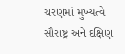ચરણમાં મુખ્યત્વે સૌરાષ્ટ્ર અને દક્ષિણ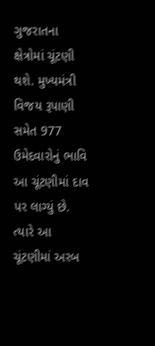ગુજરાતના ક્ષેત્રોમાં ચૂંટણી થશે. મુખ્યમંત્રી વિજય રૂપાણી સમેત 977 ઉમેદવારોનું ભાવિ આ ચૂંટણીમાં દાવ પર લાગ્યું છે. ત્યારે આ ચૂંટણીમાં અરબ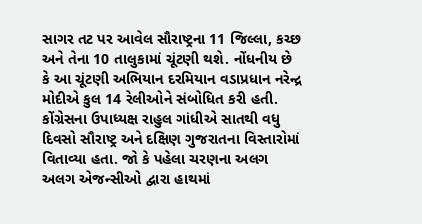સાગર તટ પર આવેલ સૌરાષ્ટ્રના 11 જિલ્લા, કચ્છ અને તેના 10 તાલુકામાં ચૂંટણી થશે. નોંધનીય છે કે આ ચૂંટણી અભિયાન દરમિયાન વડાપ્રધાન નરેન્દ્ર મોદીએ કુલ 14 રેલીઓને સંબોધિત કરી હતી. કોંગ્રેસના ઉપાધ્યક્ષ રાહુલ ગાંધીએ સાતથી વધુ દિવસો સૌરાષ્ટ્ર અને દક્ષિણ ગુજરાતના વિસ્તારોમાં વિતાવ્યા હતા. જો કે પહેલા ચરણના અલગ અલગ એજન્સીઓ દ્વારા હાથમાં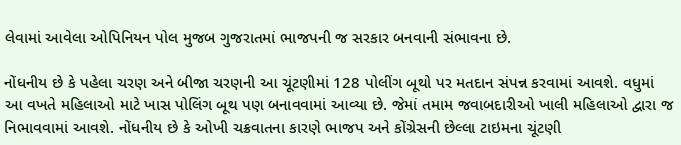લેવામાં આવેલા ઓપિનિયન પોલ મુજબ ગુજરાતમાં ભાજપની જ સરકાર બનવાની સંભાવના છે.

નોંધનીય છે કે પહેલા ચરણ અને બીજા ચરણની આ ચૂંટણીમાં 128 પોલીંગ બૂથો પર મતદાન સંપન્ન કરવામાં આવશે. વધુમાં આ વખતે મહિલાઓ માટે ખાસ પોલિંગ બૂથ પણ બનાવવામાં આવ્યા છે. જેમાં તમામ જવાબદારીઓ ખાલી મહિલાઓ દ્વારા જ નિભાવવામાં આવશે. નોંધનીય છે કે ઓખી ચક્રવાતના કારણે ભાજપ અને કોંગ્રેસની છેલ્લા ટાઇમના ચૂંટણી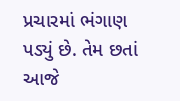પ્રચારમાં ભંગાણ પડ્યું છે. તેમ છતાં આજે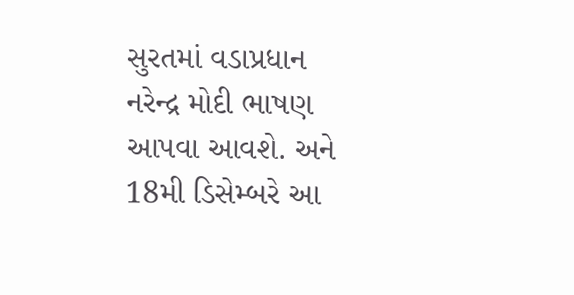સુરતમાં વડાપ્રધાન નરેન્દ્ર મોદી ભાષણ આપવા આવશે. અને 18મી ડિસેમ્બરે આ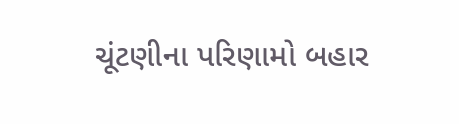ચૂંટણીના પરિણામો બહાર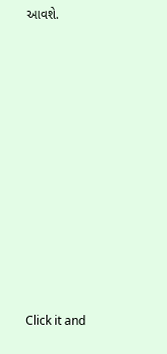આવશે.












Click it and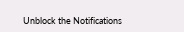Unblock the Notifications